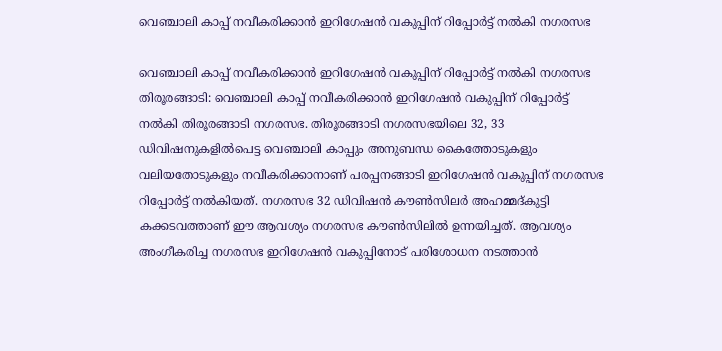വെഞ്ചാലി കാപ്പ് നവീകരിക്കാൻ ഇറിഗേഷൻ വകുപ്പിന് റിപ്പോർട്ട് നൽകി നഗരസഭ

വെഞ്ചാലി കാപ്പ് നവീകരിക്കാൻ ഇറിഗേഷൻ വകുപ്പിന് റിപ്പോർട്ട് നൽകി നഗരസഭ തിരൂരങ്ങാടി: വെഞ്ചാലി കാപ്പ് നവീകരിക്കാൻ ഇറിഗേഷൻ വകുപ്പിന് റിപ്പോർട്ട് നൽകി തിരൂരങ്ങാടി നഗരസഭ. തിരൂരങ്ങാടി നഗരസഭയിലെ 32, 33 ഡിവിഷനുകളിൽപെട്ട വെഞ്ചാലി കാപ്പും അനുബന്ധ കൈത്തോടുകളും വലിയതോടുകളും നവീകരിക്കാനാണ് പരപ്പനങ്ങാടി ഇറിഗേഷൻ വകുപ്പിന് നഗരസഭ റിപ്പോർട്ട് നൽകിയത്. നഗരസഭ 32 ഡിവിഷൻ കൗൺസിലർ അഹമ്മദ്കുട്ടി കക്കടവത്താണ് ഈ ആവശ്യം നഗരസഭ കൗൺസിലിൽ ഉന്നയിച്ചത്. ആവശ്യം അംഗീകരിച്ച നഗരസഭ ഇറിഗേഷൻ വകുപ്പിനോട് പരിശോധന നടത്താൻ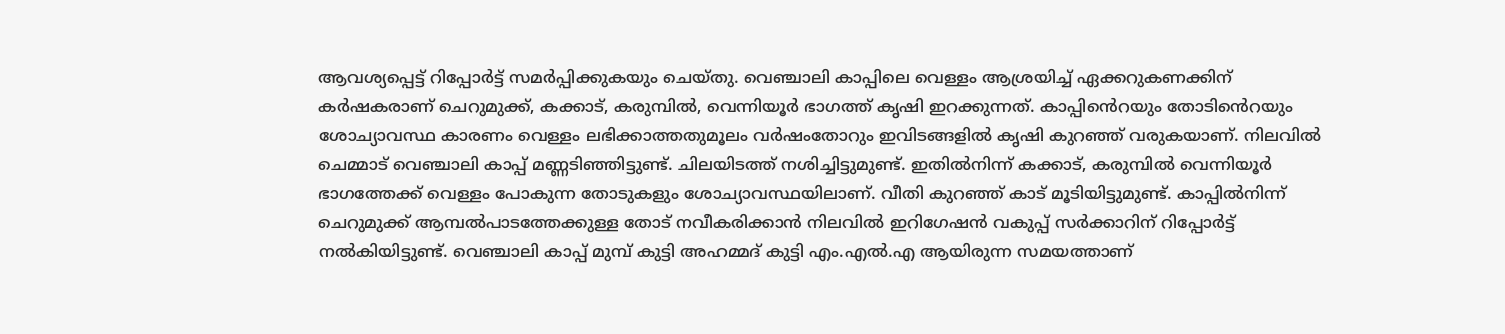ആവശ്യപ്പെട്ട് റിപ്പോർട്ട് സമർപ്പിക്കുകയും ചെയ്തു. വെഞ്ചാലി കാപ്പിലെ വെള്ളം ആശ്രയിച്ച് ഏക്കറുകണക്കിന് കർഷകരാണ് ചെറുമുക്ക്, കക്കാട്, കരുമ്പിൽ, വെന്നിയൂർ ഭാഗത്ത് കൃഷി ഇറക്കുന്നത്. കാപ്പി‍ൻെറയും തോടി‍ൻെറയും ശോച്യാവസ്ഥ കാരണം വെള്ളം ലഭിക്കാത്തതുമൂലം വർഷംതോറും ഇവിടങ്ങളിൽ കൃഷി കുറഞ്ഞ് വരുകയാണ്. നിലവിൽ ചെമ്മാട് വെഞ്ചാലി കാപ്പ് മണ്ണടിഞ്ഞിട്ടുണ്ട്. ചിലയിടത്ത് നശിച്ചിട്ടുമുണ്ട്. ഇതിൽനിന്ന് കക്കാട്, കരുമ്പിൽ വെന്നിയൂർ ഭാഗത്തേക്ക് വെള്ളം പോകുന്ന തോടുകളും ശോച്യാവസ്ഥയിലാണ്. വീതി കുറഞ്ഞ് കാട് മൂടിയിട്ടുമുണ്ട്. കാപ്പിൽനിന്ന് ചെറുമുക്ക് ആമ്പൽപാടത്തേക്കുള്ള തോട് നവീകരിക്കാൻ നിലവിൽ ഇറിഗേഷൻ വകുപ്പ് സർക്കാറിന് റിപ്പോർട്ട് നൽകിയിട്ടുണ്ട്. വെഞ്ചാലി കാപ്പ് മുമ്പ് കുട്ടി അഹമ്മദ് കുട്ടി എം.എൽ.എ ആയിരുന്ന സമയത്താണ്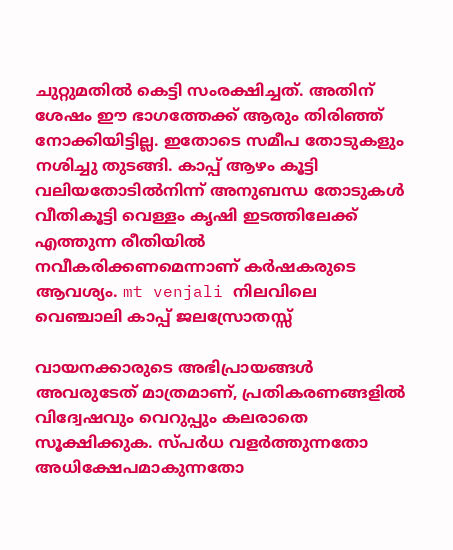ചുറ്റുമതിൽ കെട്ടി സംരക്ഷിച്ചത്. അതിന് ശേഷം ഈ ഭാഗത്തേക്ക് ആരും തിരിഞ്ഞ് നോക്കിയിട്ടില്ല. ഇതോടെ സമീപ തോടുകളും നശിച്ചു തുടങ്ങി. കാപ്പ് ആഴം കൂട്ടി വലിയതോടിൽനിന്ന് അനുബന്ധ തോടുകൾ വീതികൂട്ടി വെള്ളം കൃഷി ഇടത്തിലേക്ക് എത്തുന്ന രീതിയിൽ നവീകരിക്കണമെന്നാണ് കർഷകരുടെ ആവശ്യം. mt venjali നിലവിലെ വെഞ്ചാലി കാപ്പ് ജലസ്രോതസ്സ്

വായനക്കാരുടെ അഭിപ്രായങ്ങള്‍ അവരുടേത് മാത്രമാണ്, പ്രതികരണങ്ങളിൽ വിദ്വേഷവും വെറുപ്പും കലരാതെ സൂക്ഷിക്കുക. സ്പർധ വളർത്തുന്നതോ അധിക്ഷേപമാകുന്നതോ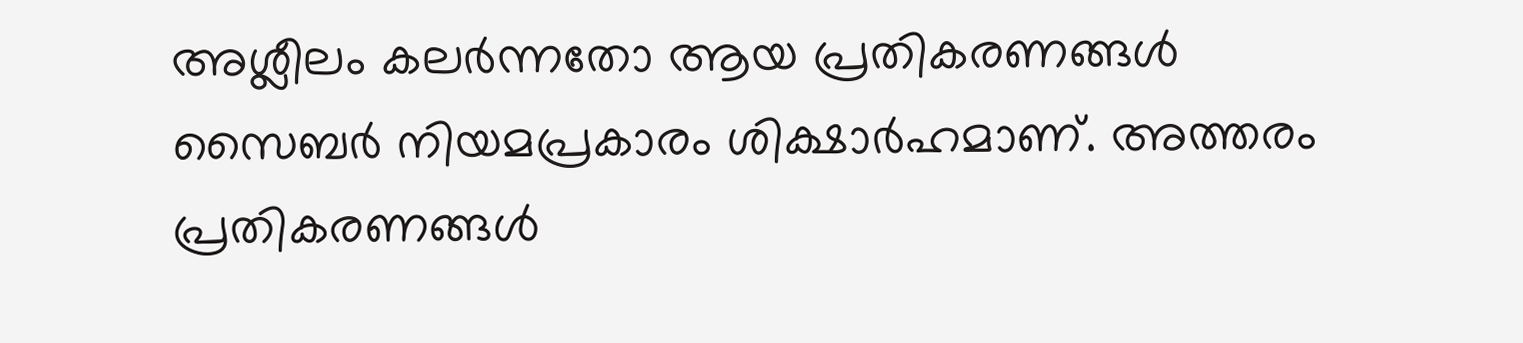അശ്ലീലം കലർന്നതോ ആയ പ്രതികരണങ്ങൾ സൈബർ നിയമപ്രകാരം ശിക്ഷാർഹമാണ്. അത്തരം പ്രതികരണങ്ങൾ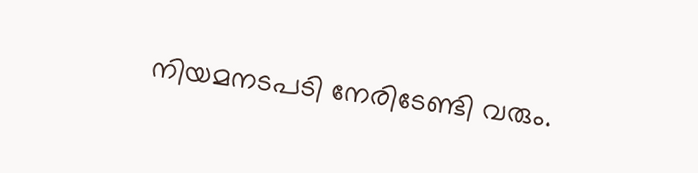നിയമനടപടി നേരിടേണ്ടി വരും.